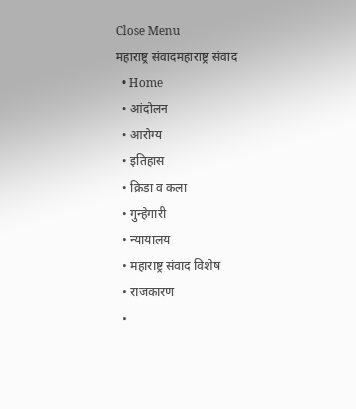Close Menu
महाराष्ट्र संवादमहाराष्ट्र संवाद
  • Home
  • आंदोलन
  • आरोग्य
  • इतिहास
  • क्रिडा व कला
  • गुन्हेगारी
  • न्यायालय
  • महाराष्ट्र संवाद विशेष
  • राजकारण
  •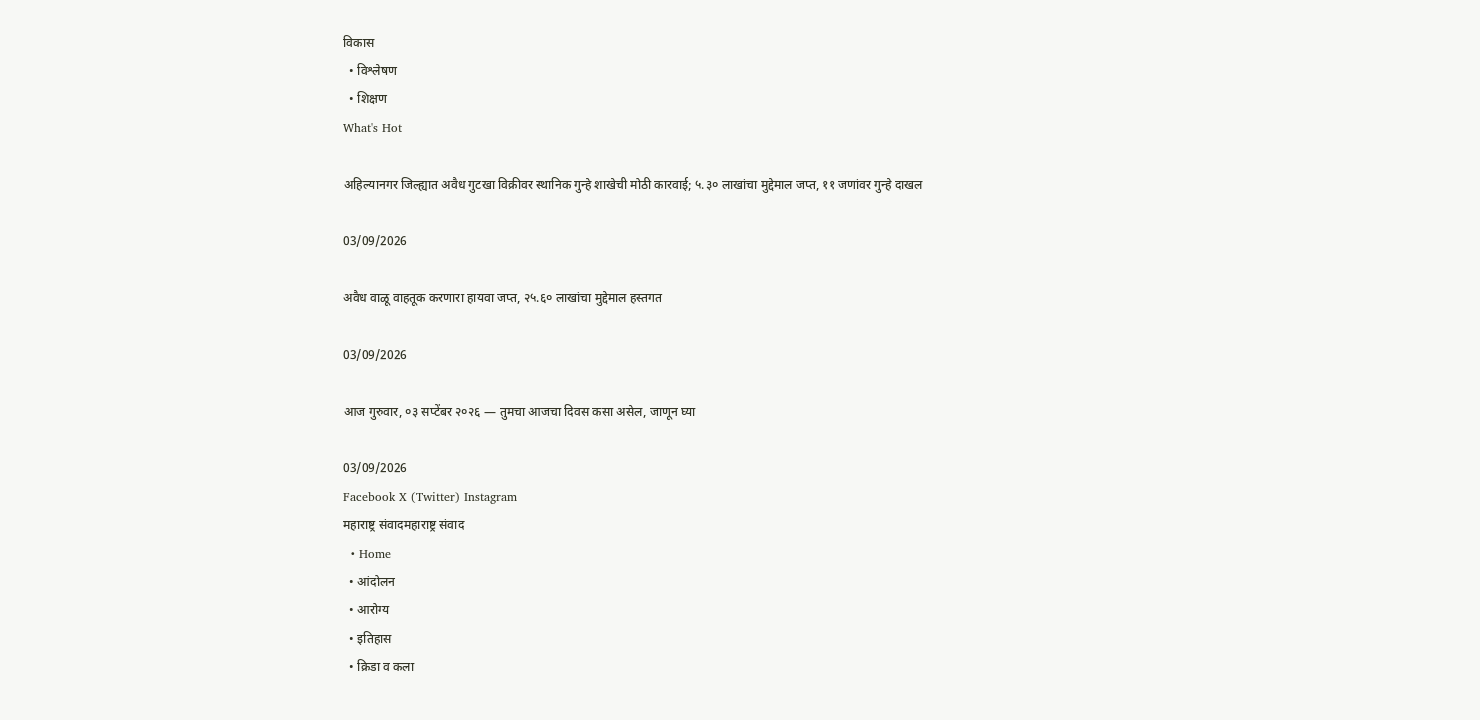विकास
  • विश्लेषण
  • शिक्षण
What's Hot

अहिल्यानगर जिल्ह्यात अवैध गुटखा विक्रीवर स्थानिक गुन्हे शाखेची मोठी कारवाई; ५.३० लाखांचा मुद्देमाल जप्त, ११ जणांवर गुन्हे दाखल

03/09/2026

अवैध वाळू वाहतूक करणारा हायवा जप्त, २५.६० लाखांचा मुद्देमाल हस्तगत

03/09/2026

आज गुरुवार, ०३ सप्टेंबर २०२६ — तुमचा आजचा दिवस कसा असेल, जाणून घ्या

03/09/2026
Facebook X (Twitter) Instagram
महाराष्ट्र संवादमहाराष्ट्र संवाद
  • Home
  • आंदोलन
  • आरोग्य
  • इतिहास
  • क्रिडा व कला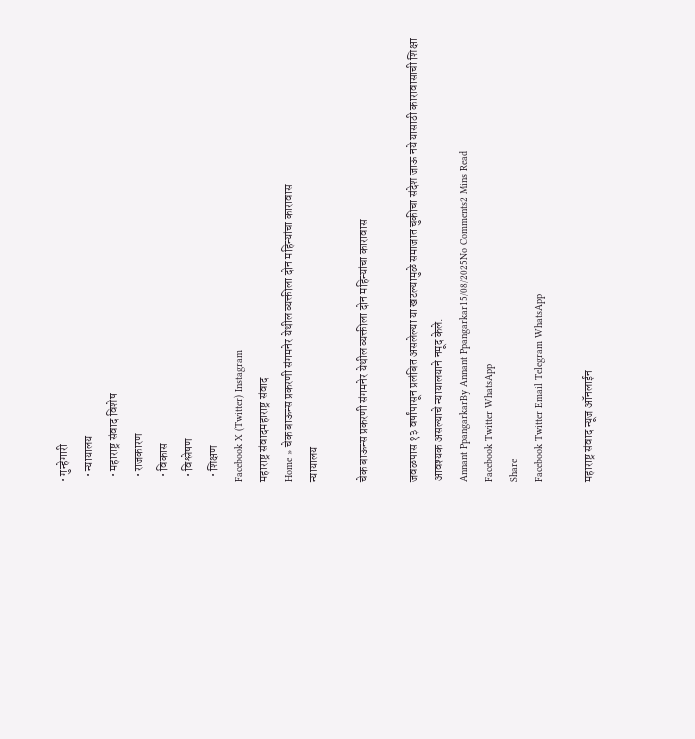• गुन्हेगारी
  • न्यायालय
  • महाराष्ट्र संवाद विशेष
  • राजकारण
  • विकास
  • विश्लेषण
  • शिक्षण
Facebook X (Twitter) Instagram
महाराष्ट्र संवादमहाराष्ट्र संवाद
Home » चेक बाऊन्स प्रकरणी संगमनेर येथील व्यक्तीला दोन महिन्यांचा कारावास
न्यायालय

चेक बाऊन्स प्रकरणी संगमनेर येथील व्यक्तीला दोन महिन्यांचा कारावास

जवळपास १३ वर्षांपासून प्रलंबित असलेल्या या खटल्यामुळे समाजात चुकीचा संदेश जाऊ नये यासाठी कारावासाची शिक्षा आवश्यक असल्याचे न्यायालयाने नमूद केले.
Annant PpangarkarBy Annant Ppangarkar15/08/2025No Comments2 Mins Read
Facebook Twitter WhatsApp
Share
Facebook Twitter Email Telegram WhatsApp

महाराष्ट्र संवाद न्यूज ऑनलाईन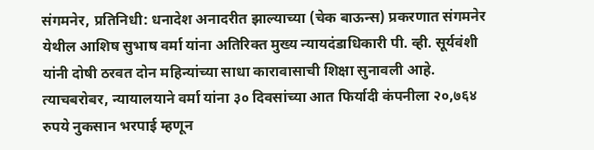संगमनेर, प्रतिनिधी: धनादेश अनादरीत झाल्याच्या (चेक बाऊन्स) प्रकरणात संगमनेर येथील आशिष सुभाष वर्मा यांना अतिरिक्त मुख्य न्यायदंडाधिकारी पी. व्ही. सूर्यवंशी यांनी दोषी ठरवत दोन महिन्यांच्या साधा कारावासाची शिक्षा सुनावली आहे. त्याचबरोबर, न्यायालयाने वर्मा यांना ३० दिवसांच्या आत फिर्यादी कंपनीला २०,७६४ रुपये नुकसान भरपाई म्हणून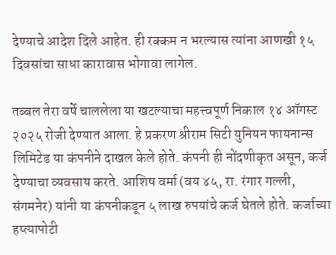देण्याचे आदेश दिले आहेत. ही रक्कम न भरल्यास त्यांना आणखी १५ दिवसांचा साधा कारावास भोगावा लागेल.

तब्बल तेरा वर्षे चाललेला या खटल्याचा महत्त्वपूर्ण निकाल १४ ऑगस्ट २०२५ रोजी देण्यात आला. हे प्रकरण श्रीराम सिटी युनियन फायनान्स लिमिटेड या कंपनीने दाखल केले होते. कंपनी ही नोंदणीकृत असून, कर्ज देण्याचा व्यवसाय करते. आशिष वर्मा (वय ४५, रा. रंगार गल्ली, संगमनेर) यांनी या कंपनीकडून ५ लाख रुपयांचे कर्ज घेतले होते. कर्जाच्या हप्त्यापोटी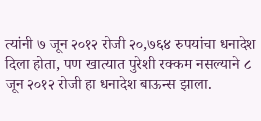त्यांनी ७ जून २०१२ रोजी २०,७६४ रुपयांचा धनादेश दिला होता, पण खात्यात पुरेशी रक्कम नसल्याने ८ जून २०१२ रोजी हा धनादेश बाऊन्स झाला.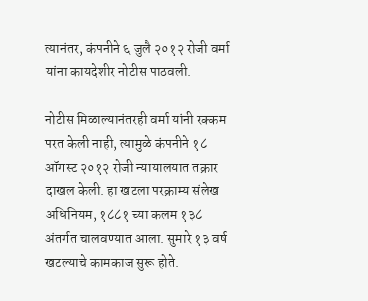त्यानंतर, कंपनीने ६ जुलै २०१२ रोजी वर्मा यांना कायदेशीर नोटीस पाठवली.

नोटीस मिळाल्यानंतरही वर्मा यांनी रक्कम परत केली नाही, त्यामुळे कंपनीने १८ ऑगस्ट २०१२ रोजी न्यायालयात तक्रार दाखल केली. हा खटला परक्राम्य संलेख अधिनियम, १८८१ च्या कलम १३८ अंतर्गत चालवण्यात आला. सुमारे १३ वर्ष खटल्याचे कामकाज सुरू होते.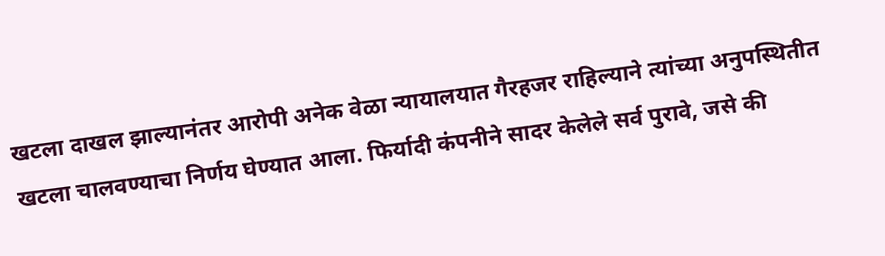खटला दाखल झाल्यानंतर आरोपी अनेक वेळा न्यायालयात गैरहजर राहिल्याने त्यांच्या अनुपस्थितीत खटला चालवण्याचा निर्णय घेण्यात आला. फिर्यादी कंपनीने सादर केलेले सर्व पुरावे, जसे की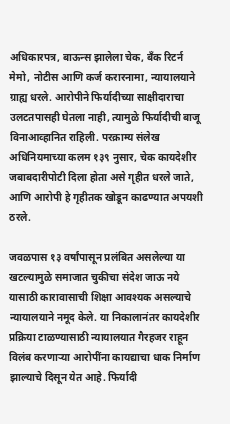अधिकारपत्र, बाऊन्स झालेला चेक, बँक रिटर्न मेमो, नोटीस आणि कर्ज करारनामा, न्यायालयाने ग्राह्य धरले. आरोपीने फिर्यादीच्या साक्षीदाराचा उलटतपासही घेतला नाही, त्यामुळे फिर्यादीची बाजू विनाआव्हानित राहिली. परक्राम्य संलेख अधिनियमाच्या कलम १३९ नुसार, चेक कायदेशीर जबाबदारीपोटी दिला होता असे गृहीत धरले जाते, आणि आरोपी हे गृहीतक खोडून काढण्यात अपयशी ठरले.

जवळपास १३ वर्षांपासून प्रलंबित असलेल्या या खटल्यामुळे समाजात चुकीचा संदेश जाऊ नये यासाठी कारावासाची शिक्षा आवश्यक असल्याचे न्यायालयाने नमूद केले. या निकालानंतर कायदेशीर प्रक्रिया टाळण्यासाठी न्यायालयात गैरहजर राहून विलंब करणाऱ्या आरोपींना कायद्याचा धाक निर्माण झाल्याचे दिसून येत आहे. फिर्यादी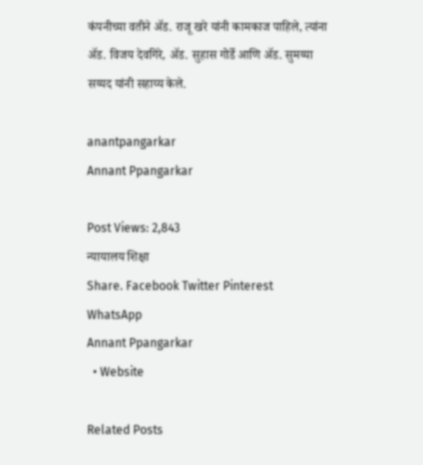कंपनीच्या वतीने ॲड. राजू खरे यांनी कामकाज पाहिले, त्यांना ॲड. विजय देवगिरे, ॲड. सुहास गोर्डे आणि ॲड. सुमय्या सय्यद यांनी सहाय्य केले.

anantpangarkar
Annant Ppangarkar

Post Views: 2,843
न्यायालय शिक्षा
Share. Facebook Twitter Pinterest WhatsApp
Annant Ppangarkar
  • Website

Related Posts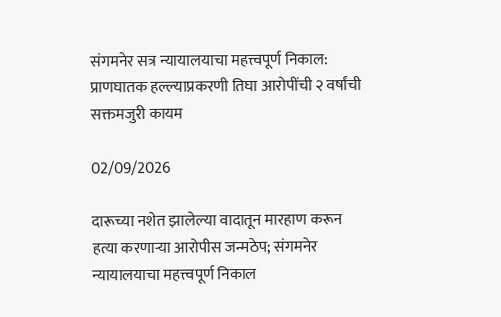संगमनेर सत्र न्यायालयाचा महत्त्वपूर्ण निकाल: प्राणघातक हल्ल्याप्रकरणी तिघा आरोपींची २ वर्षांची सक्तमजुरी कायम

02/09/2026

दारूच्या नशेत झालेल्या वादातून मारहाण करून हत्या करणाऱ्या आरोपीस जन्मठेप; संगमनेर न्यायालयाचा महत्त्वपूर्ण निकाल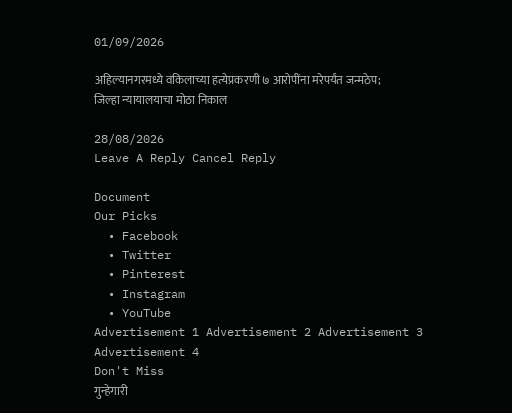01/09/2026

अहिल्यानगरमध्ये वकिलाच्या हत्येप्रकरणी ७ आरोपींना मरेपर्यंत जन्मठेप; जिल्हा न्यायालयाचा मोठा निकाल

28/08/2026
Leave A Reply Cancel Reply

Document
Our Picks
  • Facebook
  • Twitter
  • Pinterest
  • Instagram
  • YouTube
Advertisement 1 Advertisement 2 Advertisement 3 Advertisement 4
Don't Miss
गुन्हेगारी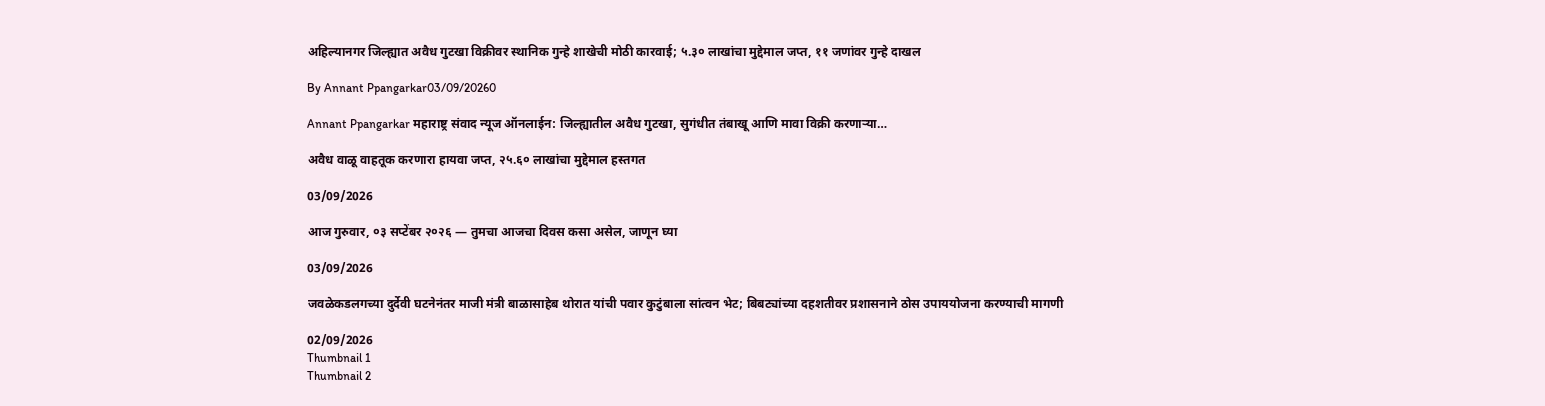अहिल्यानगर जिल्ह्यात अवैध गुटखा विक्रीवर स्थानिक गुन्हे शाखेची मोठी कारवाई; ५.३० लाखांचा मुद्देमाल जप्त, ११ जणांवर गुन्हे दाखल

By Annant Ppangarkar03/09/20260

Annant Ppangarkar महाराष्ट्र संवाद न्यूज ऑनलाईन: जिल्ह्यातील अवैध गुटखा, सुगंधीत तंबाखू आणि मावा विक्री करणाऱ्या…

अवैध वाळू वाहतूक करणारा हायवा जप्त, २५.६० लाखांचा मुद्देमाल हस्तगत

03/09/2026

आज गुरुवार, ०३ सप्टेंबर २०२६ — तुमचा आजचा दिवस कसा असेल, जाणून घ्या

03/09/2026

जवळेकडलगच्या दुर्देवी घटनेनंतर माजी मंत्री बाळासाहेब थोरात यांची पवार कुटुंबाला सांत्वन भेट; बिबट्यांच्या दहशतीवर प्रशासनाने ठोस उपाययोजना करण्याची मागणी

02/09/2026
Thumbnail 1
Thumbnail 2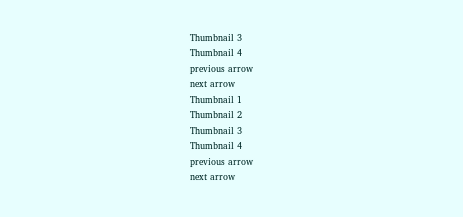Thumbnail 3
Thumbnail 4
previous arrow
next arrow
Thumbnail 1
Thumbnail 2
Thumbnail 3
Thumbnail 4
previous arrow
next arrow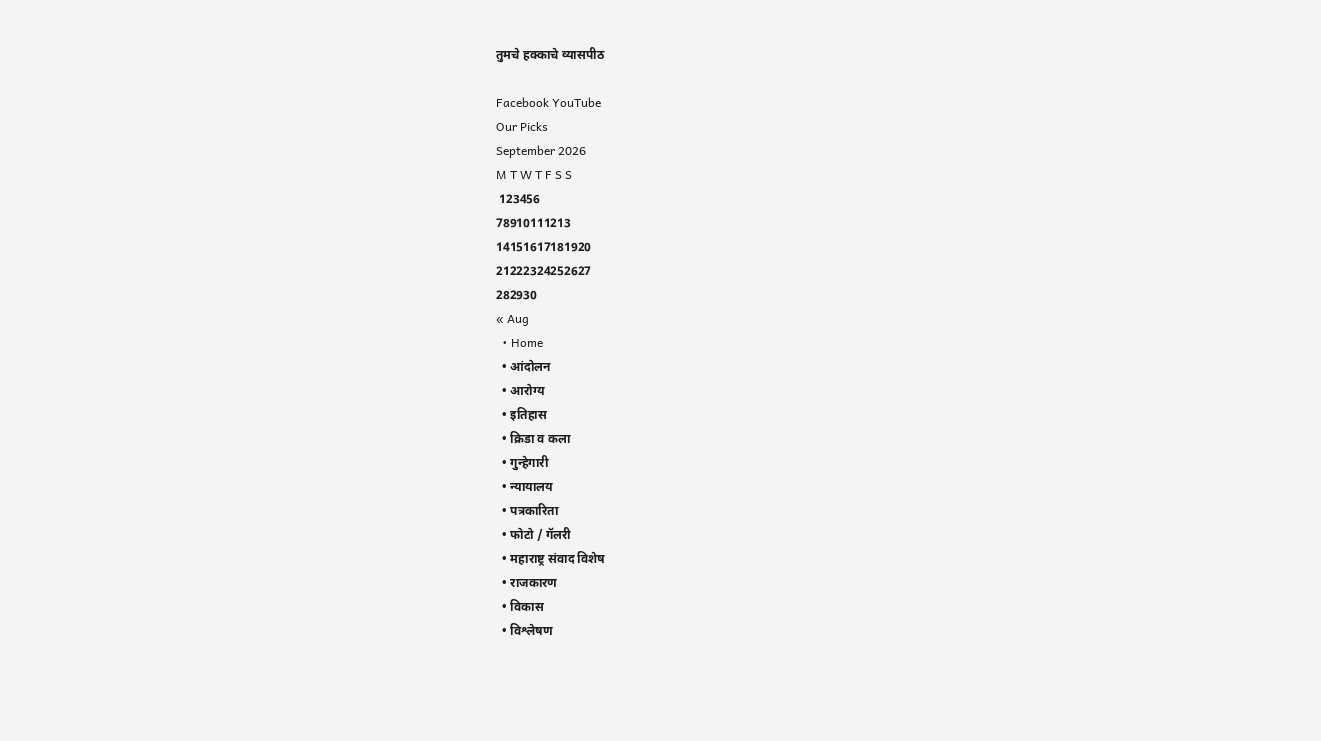तुमचे हक्काचे व्यासपीठ

Facebook YouTube
Our Picks
September 2026
M T W T F S S
 123456
78910111213
14151617181920
21222324252627
282930
« Aug
  • Home
  • आंदोलन
  • आरोग्य
  • इतिहास
  • क्रिडा व कला
  • गुन्हेगारी
  • न्यायालय
  • पत्रकारिता
  • फोटो / गॅलरी
  • महाराष्ट्र संवाद विशेष
  • राजकारण
  • विकास
  • विश्लेषण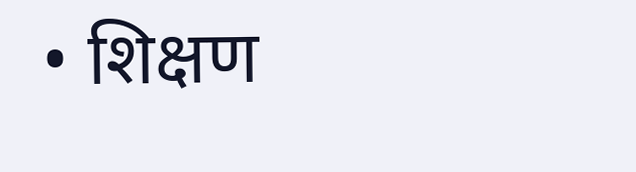• शिक्षण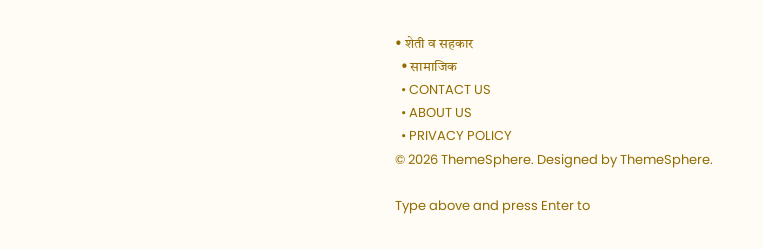• शेती व सहकार
  • सामाजिक
  • CONTACT US
  • ABOUT US
  • PRIVACY POLICY
© 2026 ThemeSphere. Designed by ThemeSphere.

Type above and press Enter to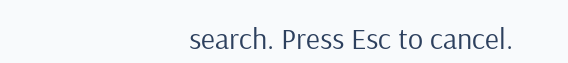search. Press Esc to cancel.